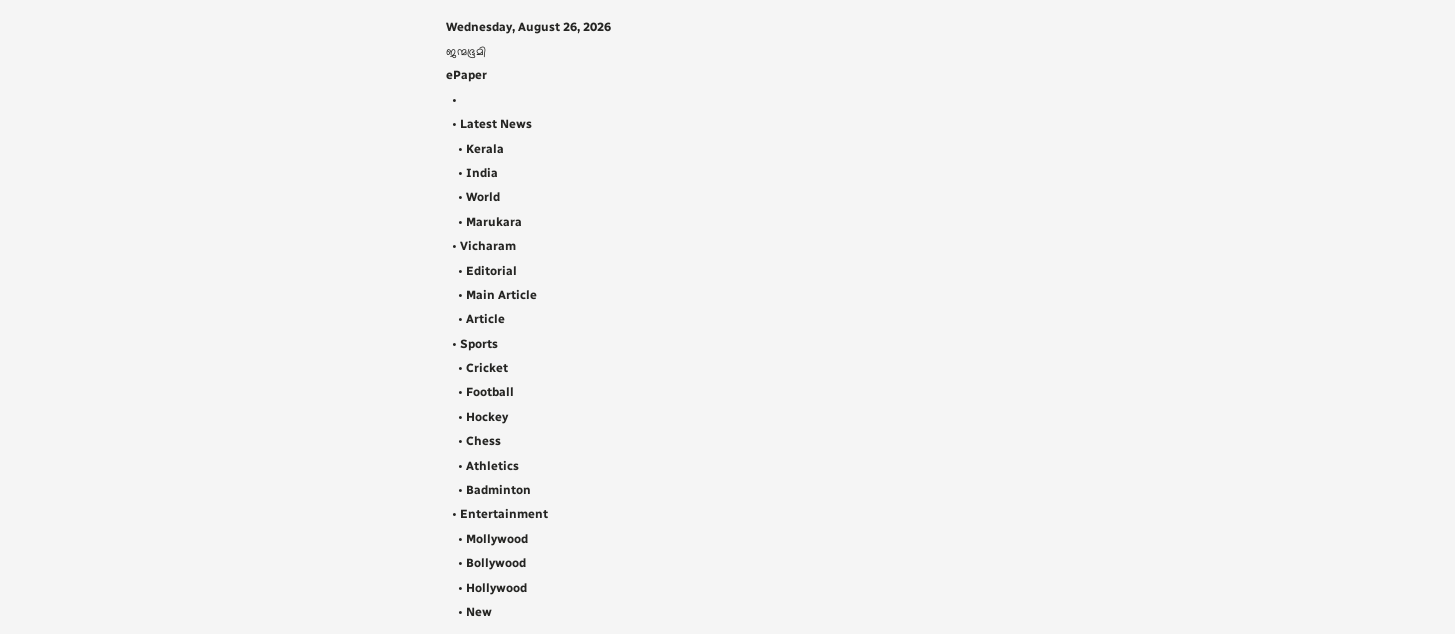Wednesday, August 26, 2026
ജന്മഭൂമി
ePaper
  •
  • Latest News
    • Kerala
    • India
    • World
    • Marukara
  • Vicharam
    • Editorial
    • Main Article
    • Article
  • Sports
    • Cricket
    • Football
    • Hockey
    • Chess
    • Athletics
    • Badminton
  • Entertainment
    • Mollywood
    • Bollywood
    • Hollywood
    • New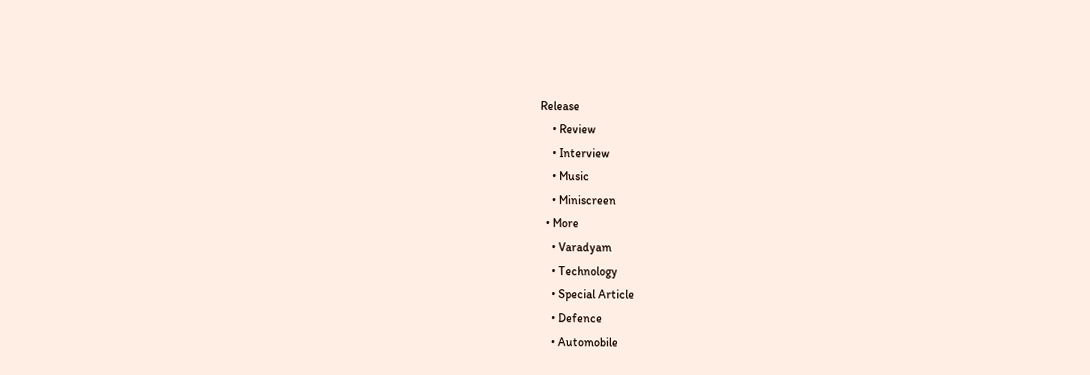Release
    • Review
    • Interview
    • Music
    • Miniscreen
  • More
    • Varadyam
    • Technology
    • Special Article
    • Defence
    • Automobile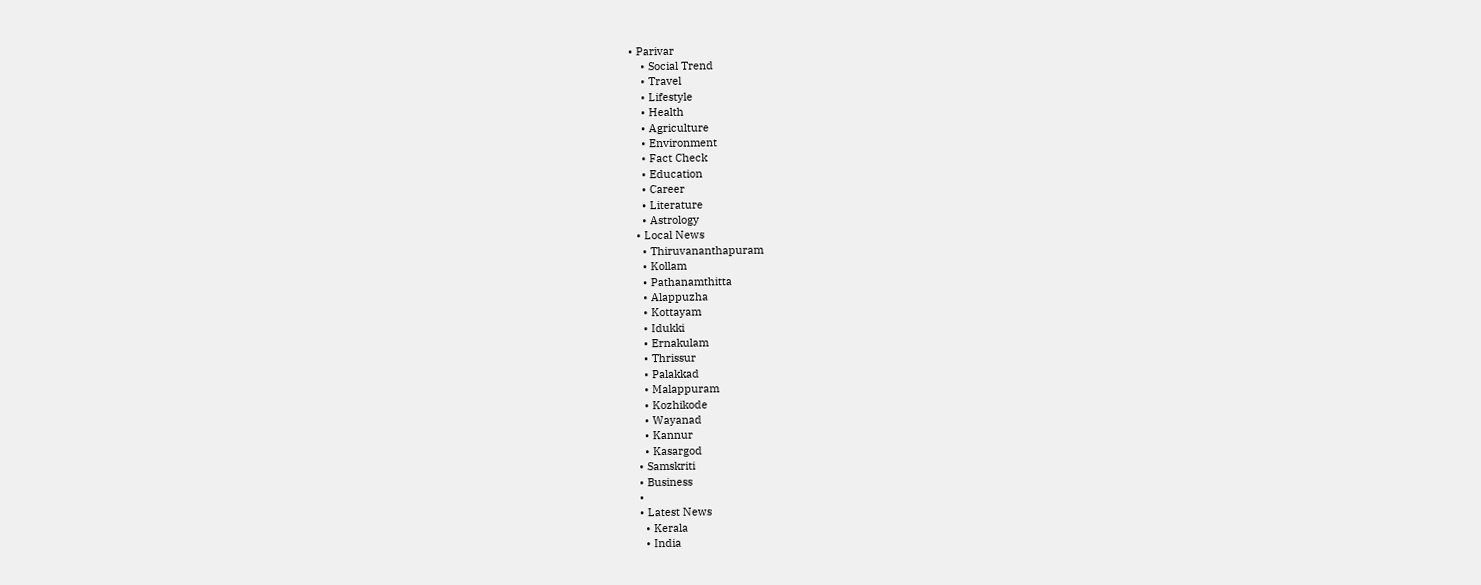• Parivar
    • Social Trend
    • Travel
    • Lifestyle
    • Health
    • Agriculture
    • Environment
    • Fact Check
    • Education
    • Career
    • Literature
    • Astrology
  • Local News
    • Thiruvananthapuram
    • Kollam
    • Pathanamthitta
    • Alappuzha
    • Kottayam
    • Idukki
    • Ernakulam
    • Thrissur
    • Palakkad
    • Malappuram
    • Kozhikode
    • Wayanad
    • Kannur
    • Kasargod
  • Samskriti
  • Business
  •
  • Latest News
    • Kerala
    • India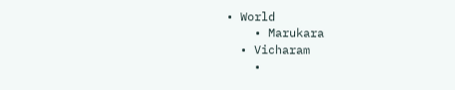• World
    • Marukara
  • Vicharam
    •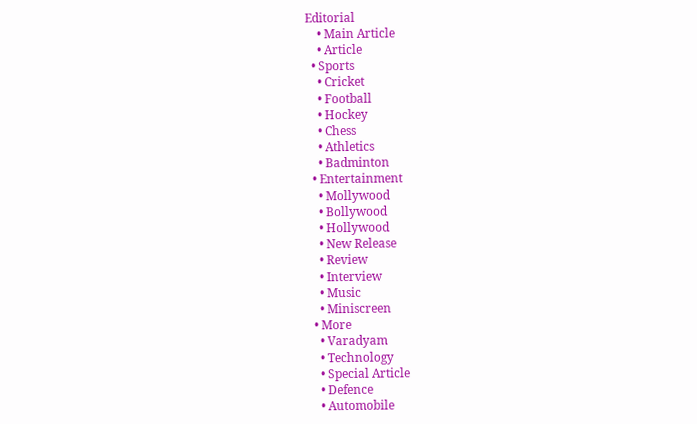Editorial
    • Main Article
    • Article
  • Sports
    • Cricket
    • Football
    • Hockey
    • Chess
    • Athletics
    • Badminton
  • Entertainment
    • Mollywood
    • Bollywood
    • Hollywood
    • New Release
    • Review
    • Interview
    • Music
    • Miniscreen
  • More
    • Varadyam
    • Technology
    • Special Article
    • Defence
    • Automobile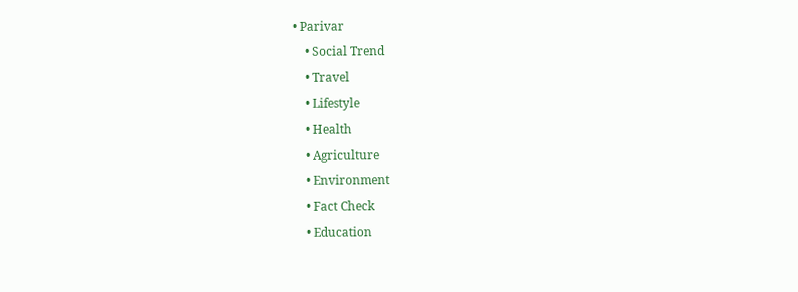• Parivar
    • Social Trend
    • Travel
    • Lifestyle
    • Health
    • Agriculture
    • Environment
    • Fact Check
    • Education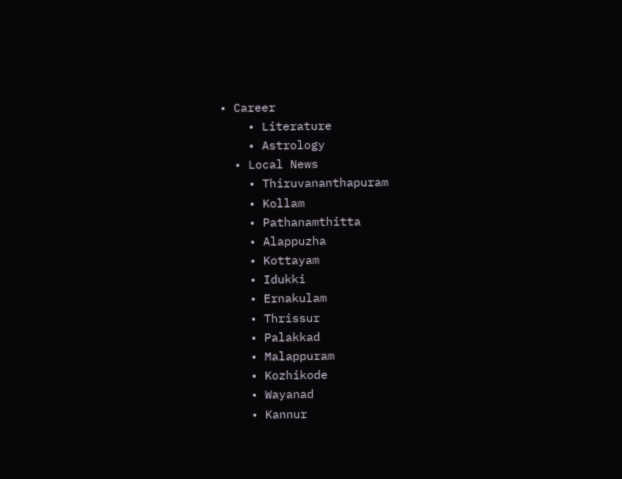• Career
    • Literature
    • Astrology
  • Local News
    • Thiruvananthapuram
    • Kollam
    • Pathanamthitta
    • Alappuzha
    • Kottayam
    • Idukki
    • Ernakulam
    • Thrissur
    • Palakkad
    • Malappuram
    • Kozhikode
    • Wayanad
    • Kannur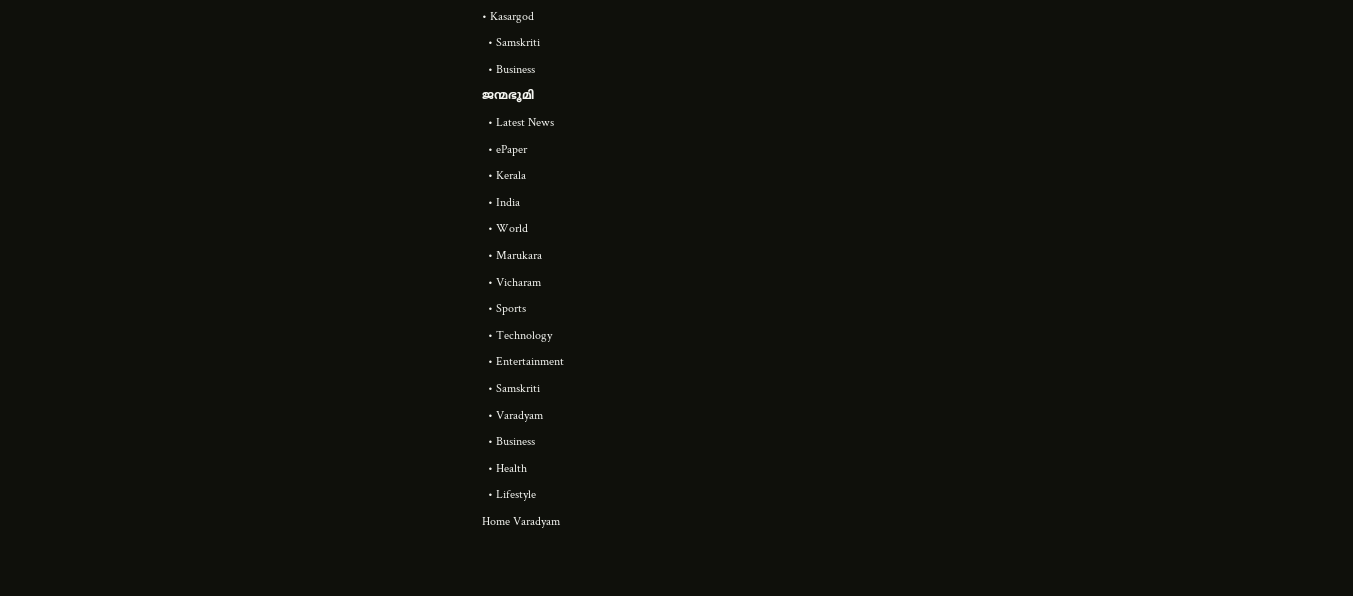• Kasargod
  • Samskriti
  • Business
ജന്മഭൂമി
  • Latest News
  • ePaper
  • Kerala
  • India
  • World
  • Marukara
  • Vicharam
  • Sports
  • Technology
  • Entertainment
  • Samskriti
  • Varadyam
  • Business
  • Health
  • Lifestyle
Home Varadyam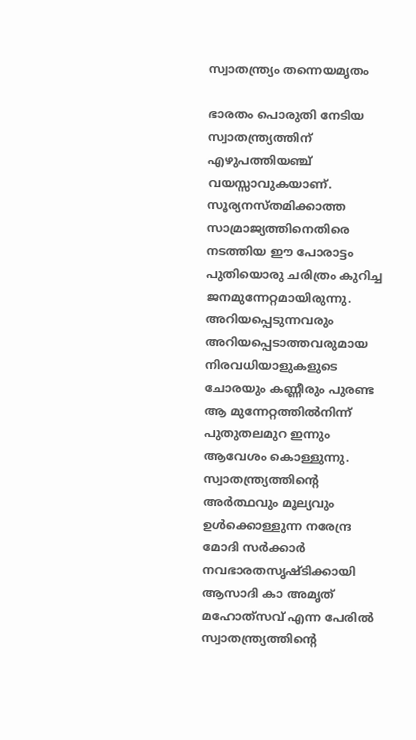സ്വാതന്ത്ര്യം തന്നെയമൃതം

ഭാരതം പൊരുതി നേടിയ സ്വാതന്ത്ര്യത്തിന് എഴുപത്തിയഞ്ച് വയസ്സാവുകയാണ്. സൂര്യനസ്തമിക്കാത്ത സാമ്രാജ്യത്തിനെതിരെ നടത്തിയ ഈ പോരാട്ടം പുതിയൊരു ചരിത്രം കുറിച്ച ജനമുന്നേറ്റമായിരുന്നു. അറിയപ്പെടുന്നവരും അറിയപ്പെടാത്തവരുമായ നിരവധിയാളുകളുടെ ചോരയും കണ്ണീരും പുരണ്ട ആ മുന്നേറ്റത്തില്‍നിന്ന് പുതുതലമുറ ഇന്നും ആവേശം കൊള്ളുന്നു. സ്വാതന്ത്ര്യത്തിന്റെ അര്‍ത്ഥവും മൂല്യവും ഉള്‍ക്കൊള്ളുന്ന നരേന്ദ്ര മോദി സര്‍ക്കാര്‍ നവഭാരതസൃഷ്ടിക്കായി ആസാദി കാ അമൃത് മഹോത്‌സവ് എന്ന പേരില്‍ സ്വാതന്ത്ര്യത്തിന്റെ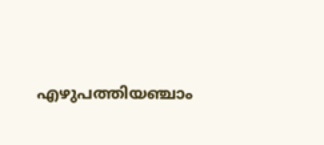എഴുപത്തിയഞ്ചാം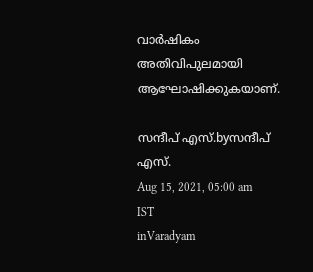വാര്‍ഷികം അതിവിപുലമായി ആഘോഷിക്കുകയാണ്.

സന്ദീപ്‌ എസ്.byസന്ദീപ്‌ എസ്.
Aug 15, 2021, 05:00 am IST
inVaradyam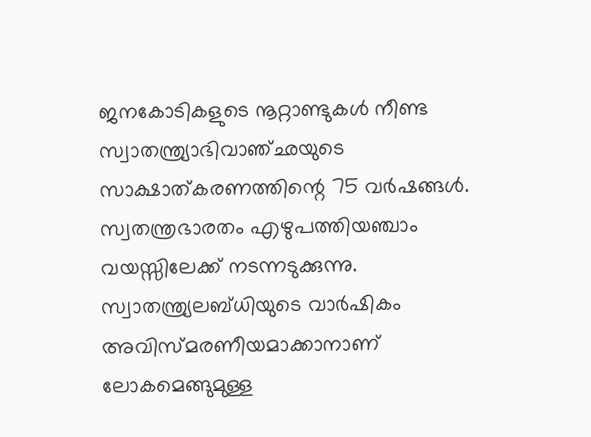ജനകോടികളുടെ നൂറ്റാണ്ടുകള്‍ നീണ്ട സ്വാതന്ത്ര്യാഭിവാഞ്ഛയുടെ സാക്ഷാത്കരണത്തിന്റെ 75 വര്‍ഷങ്ങള്‍. സ്വതന്ത്രഭാരതം എഴുപത്തിയഞ്ചാം വയസ്സിലേക്ക് നടന്നടുക്കുന്നു. സ്വാതന്ത്ര്യലബ്ധിയുടെ വാര്‍ഷികം അവിസ്മരണീയമാക്കാനാണ് ലോകമെങ്ങുമുള്ള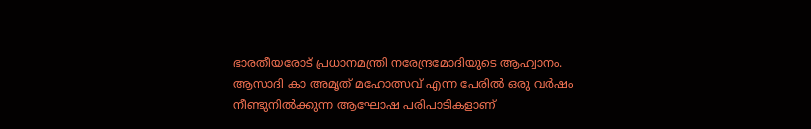ഭാരതീയരോട് പ്രധാനമന്ത്രി നരേന്ദ്രമോദിയുടെ ആഹ്വാനം. ആസാദി കാ അമൃത് മഹോത്സവ് എന്ന പേരില്‍ ഒരു വര്‍ഷം നീണ്ടുനില്‍ക്കുന്ന ആഘോഷ പരിപാടികളാണ്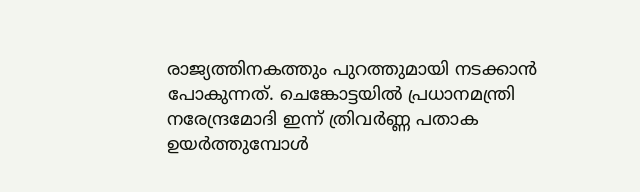രാജ്യത്തിനകത്തും പുറത്തുമായി നടക്കാന്‍ പോകുന്നത്. ചെങ്കോട്ടയില്‍ പ്രധാനമന്ത്രി നരേന്ദ്രമോദി ഇന്ന് ത്രിവര്‍ണ്ണ പതാക ഉയര്‍ത്തുമ്പോള്‍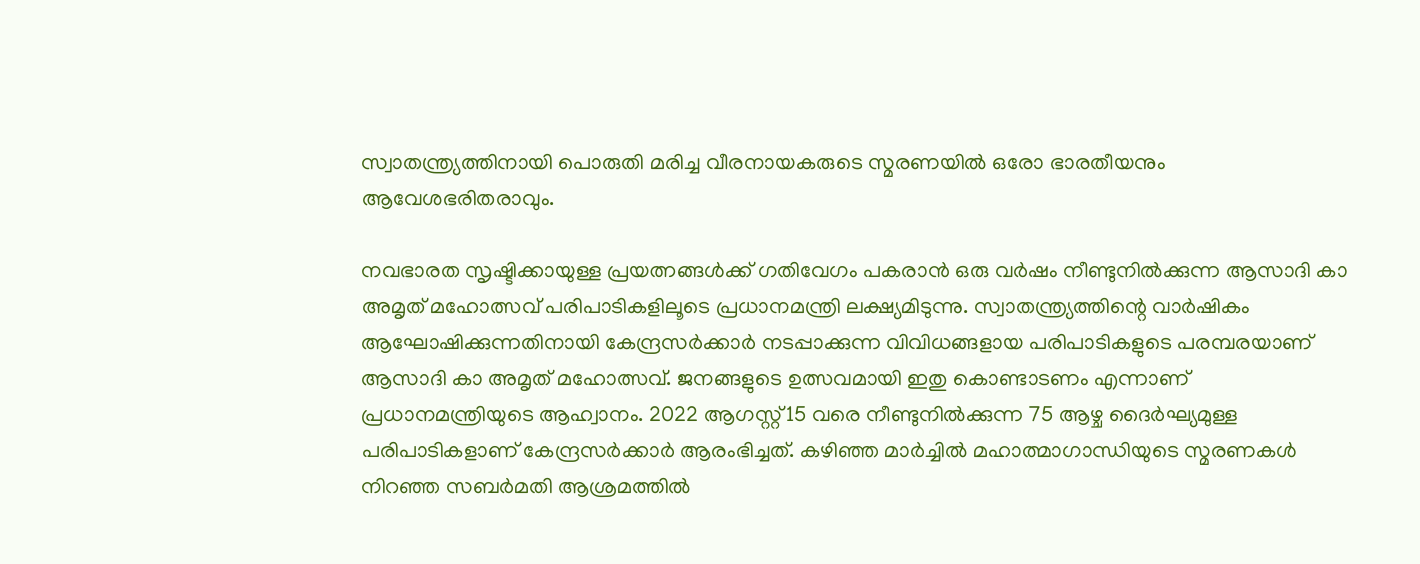സ്വാതന്ത്ര്യത്തിനായി പൊരുതി മരിച്ച വീരനായകരുടെ സ്മരണയില്‍ ഒരോ ഭാരതീയനും ആവേശഭരിതരാവും.

നവഭാരത സൃഷ്ടിക്കായുള്ള പ്രയത്നങ്ങള്‍ക്ക് ഗതിവേഗം പകരാന്‍ ഒരു വര്‍ഷം നീണ്ടുനില്‍ക്കുന്ന ആസാദി കാ അമൃത് മഹോത്സവ് പരിപാടികളിലൂടെ പ്രധാനമന്ത്രി ലക്ഷ്യമിടുന്നു. സ്വാതന്ത്ര്യത്തിന്റെ വാര്‍ഷികം ആഘോഷിക്കുന്നതിനായി കേന്ദ്രസര്‍ക്കാര്‍ നടപ്പാക്കുന്ന വിവിധങ്ങളായ പരിപാടികളുടെ പരമ്പരയാണ് ആസാദി കാ അമൃത് മഹോത്സവ്. ജനങ്ങളുടെ ഉത്സവമായി ഇതു കൊണ്ടാടണം എന്നാണ് പ്രധാനമന്ത്രിയുടെ ആഹ്വാനം. 2022 ആഗസ്റ്റ്15 വരെ നീണ്ടുനില്‍ക്കുന്ന 75 ആഴ്ച ദൈര്‍ഘ്യമുള്ള പരിപാടികളാണ് കേന്ദ്രസര്‍ക്കാര്‍ ആരംഭിച്ചത്. കഴിഞ്ഞ മാര്‍ച്ചില്‍ മഹാത്മാഗാന്ധിയുടെ സ്മരണകള്‍ നിറഞ്ഞ സബര്‍മതി ആശ്രമത്തില്‍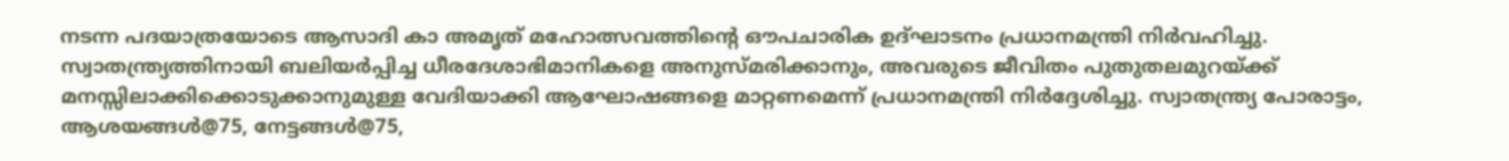നടന്ന പദയാത്രയോടെ ആസാദി കാ അമൃത് മഹോത്സവത്തിന്റെ ഔപചാരിക ഉദ്ഘാടനം പ്രധാനമന്ത്രി നിര്‍വഹിച്ചു. സ്വാതന്ത്ര്യത്തിനായി ബലിയര്‍പ്പിച്ച ധീരദേശാഭിമാനികളെ അനുസ്മരിക്കാനും, അവരുടെ ജീവിതം പുതുതലമുറയ്‌ക്ക് മനസ്സിലാക്കിക്കൊടുക്കാനുമുള്ള വേദിയാക്കി ആഘോഷങ്ങളെ മാറ്റണമെന്ന് പ്രധാനമന്ത്രി നിര്‍ദ്ദേശിച്ചു. സ്വാതന്ത്ര്യ പോരാട്ടം, ആശയങ്ങള്‍@75, നേട്ടങ്ങള്‍@75,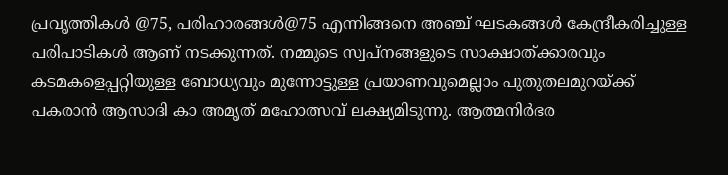പ്രവൃത്തികള്‍ @75, പരിഹാരങ്ങള്‍@75 എന്നിങ്ങനെ അഞ്ച് ഘടകങ്ങള്‍ കേന്ദ്രീകരിച്ചുള്ള പരിപാടികള്‍ ആണ് നടക്കുന്നത്. നമ്മുടെ സ്വപ്നങ്ങളുടെ സാക്ഷാത്ക്കാരവും കടമകളെപ്പറ്റിയുള്ള ബോധ്യവും മുന്നോട്ടുള്ള പ്രയാണവുമെല്ലാം പുതുതലമുറയ്‌ക്ക് പകരാന്‍ ആസാദി കാ അമൃത് മഹോത്സവ് ലക്ഷ്യമിടുന്നു. ആത്മനിര്‍ഭര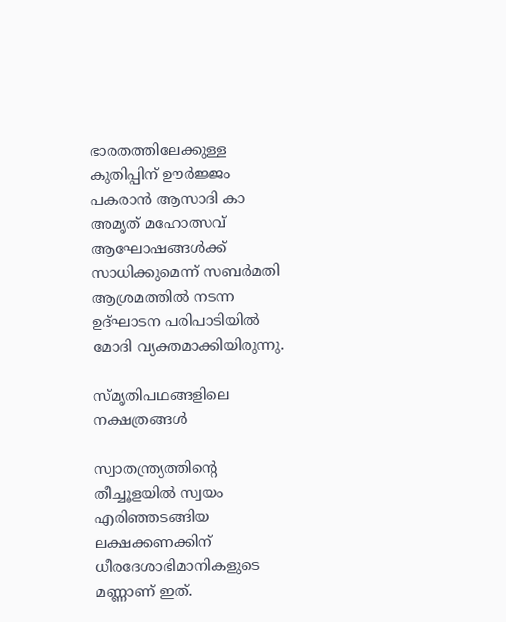ഭാരതത്തിലേക്കുള്ള കുതിപ്പിന് ഊര്‍ജ്ജം പകരാന്‍ ആസാദി കാ അമൃത് മഹോത്സവ് ആഘോഷങ്ങള്‍ക്ക് സാധിക്കുമെന്ന് സബര്‍മതി ആശ്രമത്തില്‍ നടന്ന ഉദ്ഘാടന പരിപാടിയില്‍ മോദി വ്യക്തമാക്കിയിരുന്നു.

സ്മൃതിപഥങ്ങളിലെ  നക്ഷത്രങ്ങള്‍

സ്വാതന്ത്ര്യത്തിന്റെ തീച്ചൂളയില്‍ സ്വയം എരിഞ്ഞടങ്ങിയ ലക്ഷക്കണക്കിന് ധീരദേശാഭിമാനികളുടെ മണ്ണാണ് ഇത്.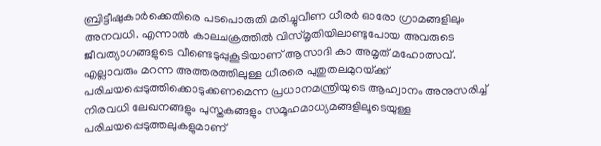ബ്രിട്ടീഷുകാര്‍ക്കെതിരെ പടപൊരുതി മരിച്ചുവീണ ധീരര്‍ ഓരോ ഗ്രാമങ്ങളിലും അനവധി. എന്നാല്‍ കാലചക്രത്തില്‍ വിസ്മൃതിയിലാണ്ടുപോയ അവരുടെ ജീവത്യാഗങ്ങളുടെ വീണ്ടെടുപ്പുകൂടിയാണ് ആസാദി കാ അമൃത് മഹോത്സവ്. എല്ലാവരും മറന്ന അത്തരത്തിലുള്ള ധീരരെ പുതുതലമുറയ്‌ക്ക് പരിചയപ്പെടുത്തിക്കൊടുക്കണമെന്ന പ്രധാനമന്ത്രിയുടെ ആഹ്വാനം അനുസരിച്ച് നിരവധി ലേഖനങ്ങളും പുസ്തകങ്ങളും സമൂഹമാധ്യമങ്ങളിലൂടെയുള്ള പരിചയപ്പെടുത്തലുകളുമാണ്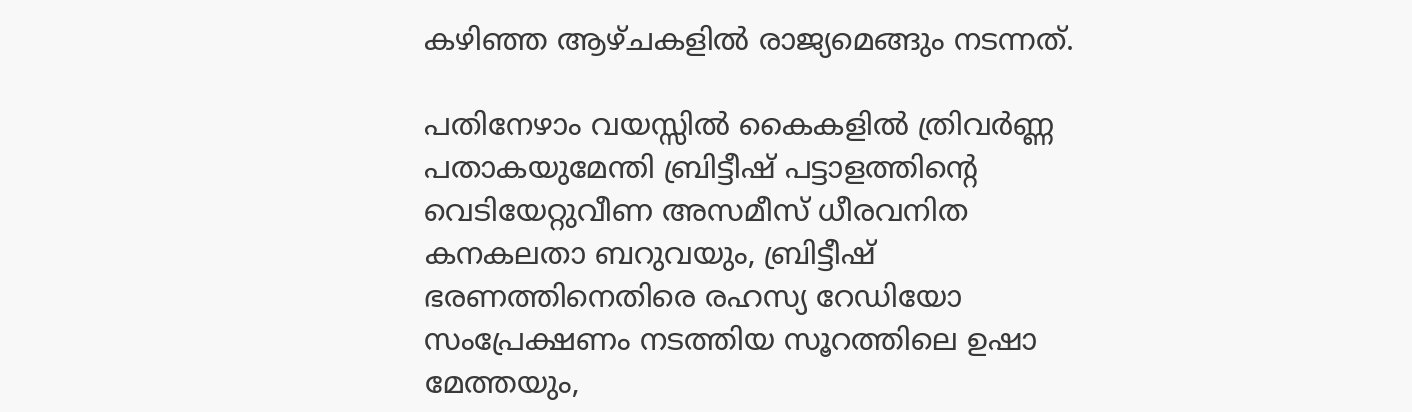കഴിഞ്ഞ ആഴ്ചകളില്‍ രാജ്യമെങ്ങും നടന്നത്.

പതിനേഴാം വയസ്സില്‍ കൈകളില്‍ ത്രിവര്‍ണ്ണ പതാകയുമേന്തി ബ്രിട്ടീഷ് പട്ടാളത്തിന്റെ വെടിയേറ്റുവീണ അസമീസ് ധീരവനിത കനകലതാ ബറുവയും, ബ്രിട്ടീഷ് ഭരണത്തിനെതിരെ രഹസ്യ റേഡിയോ സംപ്രേക്ഷണം നടത്തിയ സൂറത്തിലെ ഉഷാ മേത്തയും,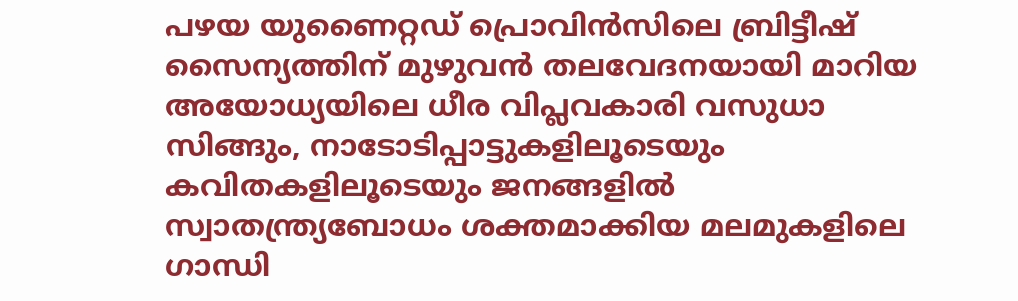പഴയ യുണൈറ്റഡ് പ്രൊവിന്‍സിലെ ബ്രിട്ടീഷ് സൈന്യത്തിന് മുഴുവന്‍ തലവേദനയായി മാറിയ അയോധ്യയിലെ ധീര വിപ്ലവകാരി വസുധാ സിങ്ങും, നാടോടിപ്പാട്ടുകളിലൂടെയും കവിതകളിലൂടെയും ജനങ്ങളില്‍ സ്വാതന്ത്ര്യബോധം ശക്തമാക്കിയ മലമുകളിലെ ഗാന്ധി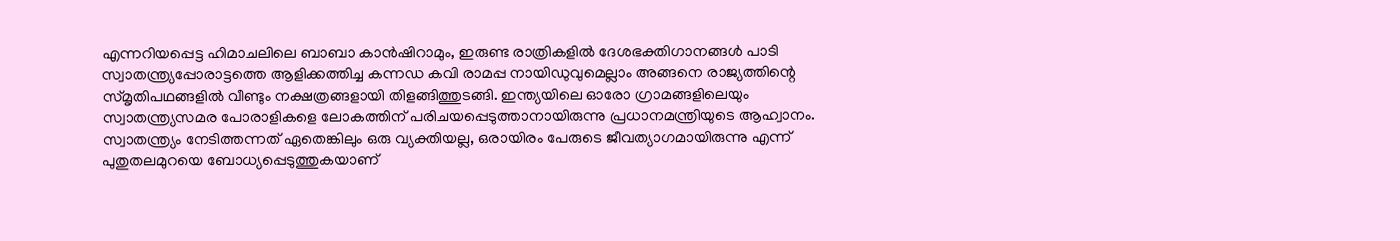എന്നറിയപ്പെട്ട ഹിമാചലിലെ ബാബാ കാന്‍ഷിറാമും, ഇരുണ്ട രാത്രികളില്‍ ദേശഭക്തിഗാനങ്ങള്‍ പാടി സ്വാതന്ത്ര്യപ്പോരാട്ടത്തെ ആളിക്കത്തിച്ച കന്നഡ കവി രാമപ്പ നായിഡുവുമെല്ലാം അങ്ങനെ രാജ്യത്തിന്റെ സ്മൃതിപഥങ്ങളില്‍ വീണ്ടും നക്ഷത്രങ്ങളായി തിളങ്ങിത്തുടങ്ങി. ഇന്ത്യയിലെ ഓരോ ഗ്രാമങ്ങളിലെയും സ്വാതന്ത്ര്യസമര പോരാളികളെ ലോകത്തിന് പരിചയപ്പെടുത്താനായിരുന്നു പ്രധാനമന്ത്രിയുടെ ആഹ്വാനം. സ്വാതന്ത്ര്യം നേടിത്തന്നത് ഏതെങ്കിലും ഒരു വ്യക്തിയല്ല, ഒരായിരം പേരുടെ ജീവത്യാഗമായിരുന്നു എന്ന് പുതുതലമുറയെ ബോധ്യപ്പെടുത്തുകയാണ്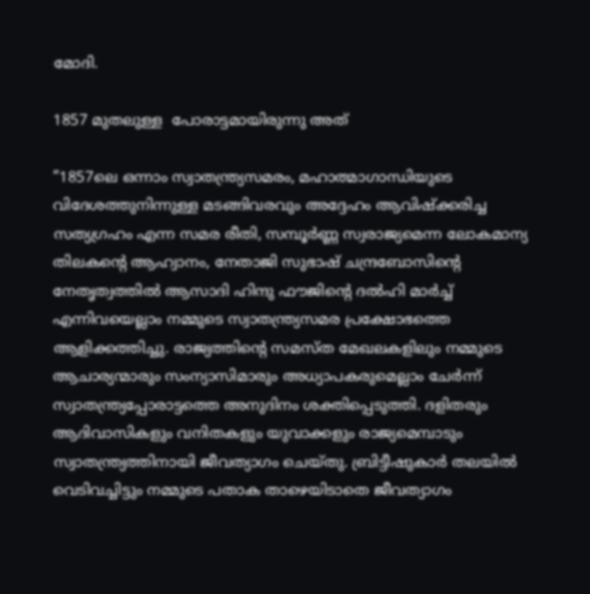മോദി.

1857 മുതലുള്ള  പോരാട്ടമായിരുന്നു അത്

”1857ലെ ഒന്നാം സ്വാതന്ത്ര്യസമരം, മഹാത്മാഗാന്ധിയുടെ വിദേശത്തുനിന്നുള്ള മടങ്ങിവരവും അദ്ദേഹം ആവിഷ്‌ക്കരിച്ച സത്യഗ്രഹം എന്ന സമര രീതി, സമ്പൂര്‍ണ്ണ സ്വരാജ്യമെന്ന ലോകമാന്യ തിലകന്റെ ആഹ്വാനം, നേതാജി സുഭാഷ് ചന്ദ്രബോസിന്റെ നേതൃത്വത്തില്‍ ആസാദി ഹിന്ദു ഫൗജിന്റെ ദല്‍ഹി മാര്‍ച്ച് എന്നിവയെല്ലാം നമ്മുടെ സ്വാതന്ത്ര്യസമര പ്രക്ഷോഭത്തെ ആളിക്കത്തിച്ചു. രാജ്യത്തിന്റെ സമസ്ത മേഖലകളിലും നമ്മുടെ ആചാര്യന്മാരും സംന്യാസിമാരും അധ്യാപകരുമെല്ലാം ചേര്‍ന്ന് സ്വാതന്ത്ര്യപ്പോരാട്ടത്തെ അനുദിനം ശക്തിപ്പെടുത്തി. ദളിതരും ആദിവാസികളും വനിതകളും യുവാക്കളും രാജ്യമെമ്പാടും സ്വാതന്ത്ര്യത്തിനായി ജീവത്യാഗം ചെയ്തു. ബ്രിട്ടീഷുകാര്‍ തലയില്‍ വെടിവച്ചിട്ടും നമ്മുടെ പതാക താഴെയിടാതെ ജീവത്യാഗം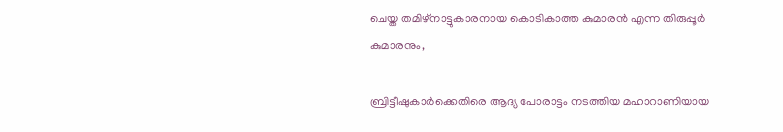ചെയ്ത തമിഴ്നാട്ടുകാരനായ കൊടികാത്ത കുമാരന്‍ എന്ന തിരുപ്പൂര്‍ കുമാരനും,

ബ്രിട്ടീഷുകാര്‍ക്കെതിരെ ആദ്യ പോരാട്ടം നടത്തിയ മഹാറാണിയായ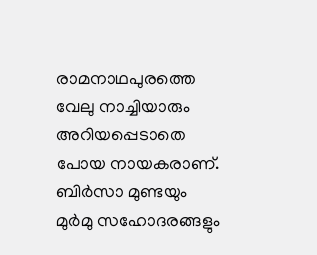രാമനാഥപുരത്തെ വേലു നാച്ചിയാരും അറിയപ്പെടാതെ പോയ നായകരാണ്. ബിര്‍സാ മുണ്ടയും മുര്‍മു സഹോദരങ്ങളും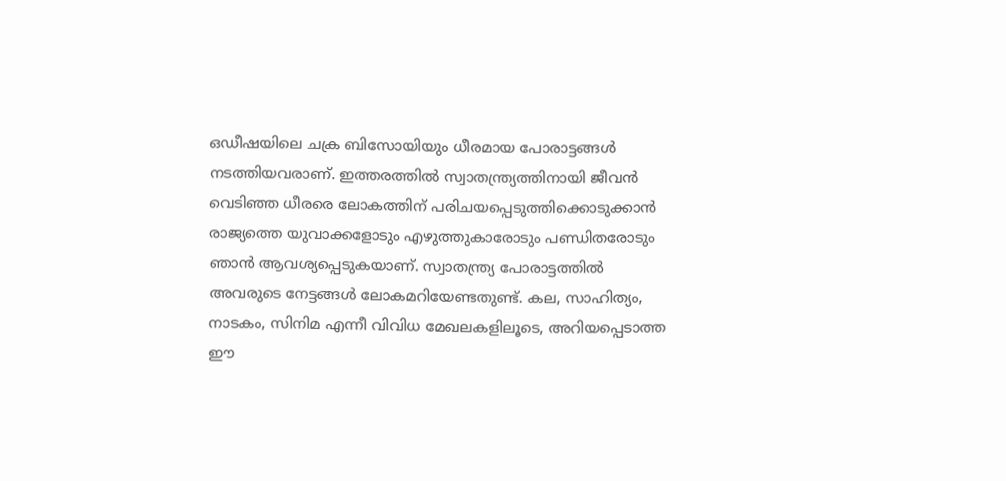ഒഡീഷയിലെ ചക്ര ബിസോയിയും ധീരമായ പോരാട്ടങ്ങള്‍ നടത്തിയവരാണ്. ഇത്തരത്തില്‍ സ്വാതന്ത്ര്യത്തിനായി ജീവന്‍ വെടിഞ്ഞ ധീരരെ ലോകത്തിന് പരിചയപ്പെടുത്തിക്കൊടുക്കാന്‍ രാജ്യത്തെ യുവാക്കളോടും എഴുത്തുകാരോടും പണ്ഡിതരോടും ഞാന്‍ ആവശ്യപ്പെടുകയാണ്. സ്വാതന്ത്ര്യ പോരാട്ടത്തില്‍ അവരുടെ നേട്ടങ്ങള്‍ ലോകമറിയേണ്ടതുണ്ട്. കല, സാഹിത്യം, നാടകം, സിനിമ എന്നീ വിവിധ മേഖലകളിലൂടെ, അറിയപ്പെടാത്ത ഈ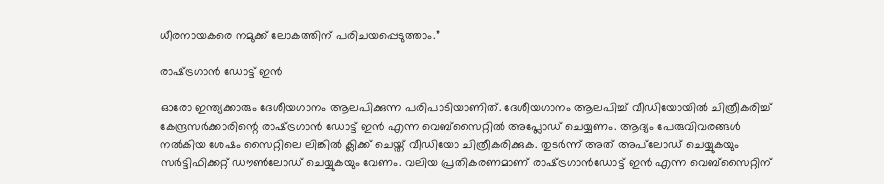ധീരനായകരെ നമുക്ക് ലോകത്തിന് പരിചയപ്പെടുത്താം.”

രാഷ്‌ട്രഗാന്‍ ഡോട്ട് ഇന്‍

ഓരോ ഇന്ത്യക്കാരും ദേശീയഗാനം ആലപിക്കുന്ന പരിപാടിയാണിത്. ദേശീയഗാനം ആലപിച്ച് വീഡിയോയില്‍ ചിത്രീകരിച്ച് കേന്ദ്രസര്‍ക്കാരിന്റെ രാഷ്‌ട്രഗാന്‍ ഡോട്ട് ഇന്‍ എന്ന വെബ്സൈറ്റില്‍ അപ്ലോഡ് ചെയ്യണം. ആദ്യം പേരുവിവരങ്ങള്‍ നല്‍കിയ ശേഷം സൈറ്റിലെ ലിങ്കില്‍ ക്ലിക്ക് ചെയ്ത് വീഡിയോ ചിത്രീകരിക്കുക. തുടര്‍ന്ന് അത് അപ്‌ലോഡ് ചെയ്യുകയും സര്‍ട്ടിഫിക്കറ്റ് ഡൗണ്‍ലോഡ് ചെയ്യുകയും വേണം. വലിയ പ്രതികരണമാണ് രാഷ്‌ട്രഗാന്‍ഡോട്ട് ഇന്‍ എന്ന വെബ്സൈറ്റിന്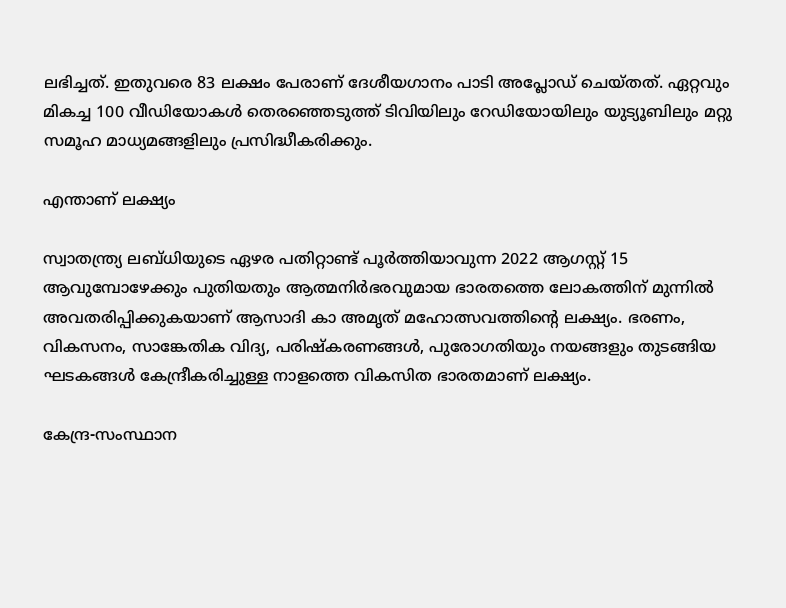ലഭിച്ചത്. ഇതുവരെ 83 ലക്ഷം പേരാണ് ദേശീയഗാനം പാടി അപ്ലോഡ് ചെയ്തത്. ഏറ്റവും മികച്ച 100 വീഡിയോകള്‍ തെരഞ്ഞെടുത്ത് ടിവിയിലും റേഡിയോയിലും യുട്യൂബിലും മറ്റു സമൂഹ മാധ്യമങ്ങളിലും പ്രസിദ്ധീകരിക്കും.

എന്താണ് ലക്ഷ്യം

സ്വാതന്ത്ര്യ ലബ്ധിയുടെ ഏഴര പതിറ്റാണ്ട് പൂര്‍ത്തിയാവുന്ന 2022 ആഗസ്റ്റ് 15 ആവുമ്പോഴേക്കും പുതിയതും ആത്മനിര്‍ഭരവുമായ ഭാരതത്തെ ലോകത്തിന് മുന്നില്‍ അവതരിപ്പിക്കുകയാണ് ആസാദി കാ അമൃത് മഹോത്സവത്തിന്റെ ലക്ഷ്യം. ഭരണം, വികസനം, സാങ്കേതിക വിദ്യ, പരിഷ്‌കരണങ്ങള്‍, പുരോഗതിയും നയങ്ങളും തുടങ്ങിയ ഘടകങ്ങള്‍ കേന്ദ്രീകരിച്ചുള്ള നാളത്തെ വികസിത ഭാരതമാണ് ലക്ഷ്യം.

കേന്ദ്ര-സംസ്ഥാന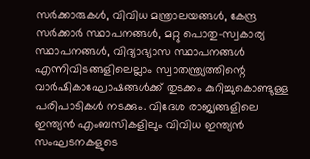സര്‍ക്കാരുകള്‍, വിവിധ മന്ത്രാലയങ്ങള്‍, കേന്ദ്ര സര്‍ക്കാര്‍ സ്ഥാപനങ്ങള്‍, മറ്റു പൊതു-സ്വകാര്യ സ്ഥാപനങ്ങള്‍, വിദ്യാഭ്യാസ സ്ഥാപനങ്ങള്‍ എന്നിവിടങ്ങളിലെല്ലാം സ്വാതന്ത്ര്യത്തിന്റെ വാര്‍ഷികാഘോഷങ്ങള്‍ക്ക് തുടക്കം കുറിച്ചുകൊണ്ടുള്ള പരിപാടികള്‍ നടക്കും. വിദേശ രാജ്യങ്ങളിലെ ഇന്ത്യന്‍ എംബസികളിലും വിവിധ ഇന്ത്യന്‍ സംഘടനകളുടെ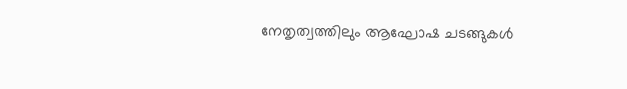നേതൃത്വത്തിലും ആഘോഷ ചടങ്ങുകള്‍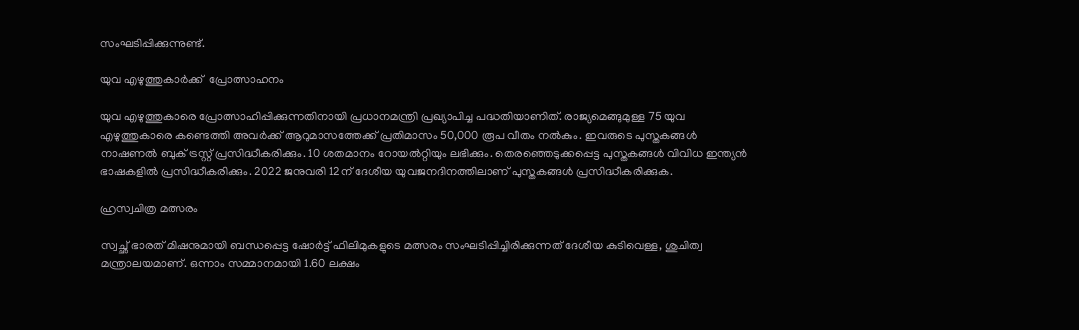സംഘടിപ്പിക്കുന്നുണ്ട്.

യുവ എഴുത്തുകാര്‍ക്ക്  പ്രോത്സാഹനം

യുവ എഴുത്തുകാരെ പ്രോത്സാഹിപ്പിക്കുന്നതിനായി പ്രധാനമന്ത്രി പ്രഖ്യാപിച്ച പദ്ധതിയാണിത്. രാജ്യമെങ്ങുമുള്ള 75 യുവ എഴുത്തുകാരെ കണ്ടെത്തി അവര്‍ക്ക് ആറുമാസത്തേക്ക് പ്രതിമാസം 50,000 രൂപ വീതം നല്‍കും. ഇവരുടെ പുസ്തകങ്ങള്‍ നാഷണല്‍ ബുക് ട്രസ്റ്റ് പ്രസിദ്ധീകരിക്കും. 10 ശതമാനം റോയല്‍റ്റിയും ലഭിക്കും. തെരഞ്ഞെടുക്കപ്പെട്ട പുസ്തകങ്ങള്‍ വിവിധ ഇന്ത്യന്‍ ഭാഷകളില്‍ പ്രസിദ്ധീകരിക്കും. 2022 ജനുവരി 12ന് ദേശീയ യുവജനദിനത്തിലാണ് പുസ്തകങ്ങള്‍ പ്രസിദ്ധീകരിക്കുക.

ഹ്രസ്വചിത്ര മത്സരം

സ്വച്ഛ് ഭാരത് മിഷനുമായി ബന്ധപ്പെട്ട ഷോര്‍ട്ട് ഫിലിമുകളുടെ മത്സരം സംഘടിപ്പിച്ചിരിക്കുന്നത് ദേശീയ കുടിവെള്ള, ശുചിത്വ മന്ത്രാലയമാണ്. ഒന്നാം സമ്മാനമായി 1.60 ലക്ഷം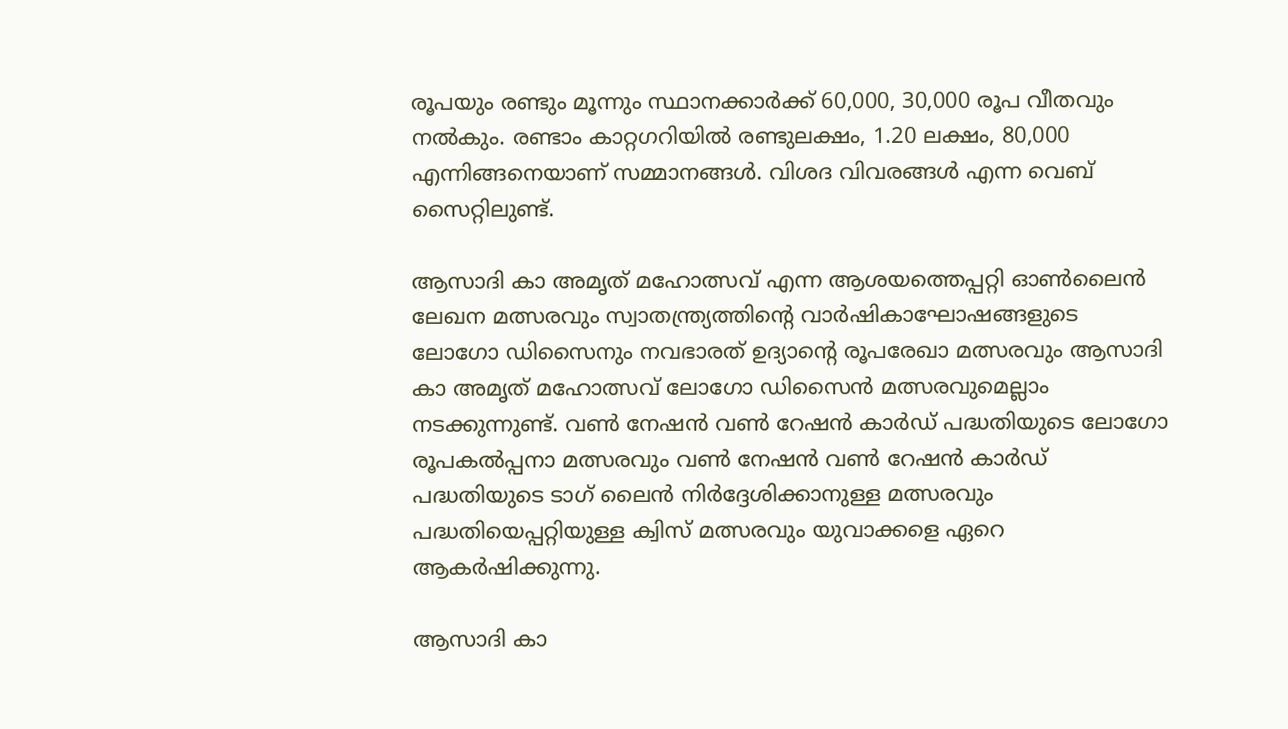രൂപയും രണ്ടും മൂന്നും സ്ഥാനക്കാര്‍ക്ക് 60,000, 30,000 രൂപ വീതവും നല്‍കും. രണ്ടാം കാറ്റഗറിയില്‍ രണ്ടുലക്ഷം, 1.20 ലക്ഷം, 80,000 എന്നിങ്ങനെയാണ് സമ്മാനങ്ങള്‍. വിശദ വിവരങ്ങള്‍ എന്ന വെബ് സൈറ്റിലുണ്ട്.

ആസാദി കാ അമൃത് മഹോത്സവ് എന്ന ആശയത്തെപ്പറ്റി ഓണ്‍ലൈന്‍ ലേഖന മത്സരവും സ്വാതന്ത്ര്യത്തിന്റെ വാര്‍ഷികാഘോഷങ്ങളുടെ ലോഗോ ഡിസൈനും നവഭാരത് ഉദ്യാന്റെ രൂപരേഖാ മത്സരവും ആസാദി കാ അമൃത് മഹോത്സവ് ലോഗോ ഡിസൈന്‍ മത്സരവുമെല്ലാം നടക്കുന്നുണ്ട്. വണ്‍ നേഷന്‍ വണ്‍ റേഷന്‍ കാര്‍ഡ് പദ്ധതിയുടെ ലോഗോ രൂപകല്‍പ്പനാ മത്സരവും വണ്‍ നേഷന്‍ വണ്‍ റേഷന്‍ കാര്‍ഡ് പദ്ധതിയുടെ ടാഗ് ലൈന്‍ നിര്‍ദ്ദേശിക്കാനുള്ള മത്സരവും പദ്ധതിയെപ്പറ്റിയുള്ള ക്വിസ് മത്സരവും യുവാക്കളെ ഏറെ ആകര്‍ഷിക്കുന്നു.

ആസാദി കാ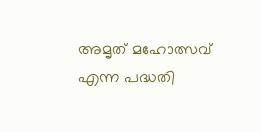അമൃത് മഹോത്സവ് എന്ന പദ്ധതി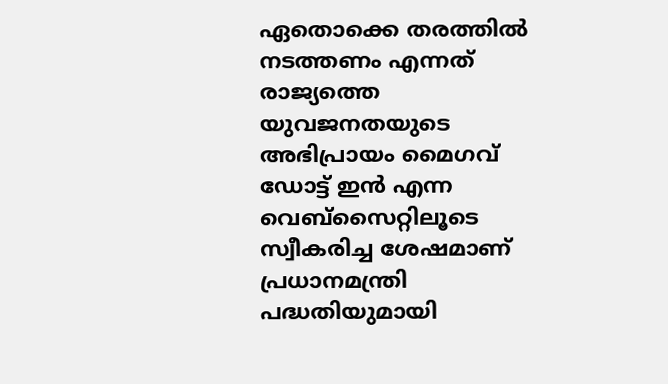ഏതൊക്കെ തരത്തില്‍ നടത്തണം എന്നത് രാജ്യത്തെ യുവജനതയുടെ അഭിപ്രായം മൈഗവ് ഡോട്ട് ഇന്‍ എന്ന വെബ്സൈറ്റിലൂടെ സ്വീകരിച്ച ശേഷമാണ് പ്രധാനമന്ത്രി പദ്ധതിയുമായി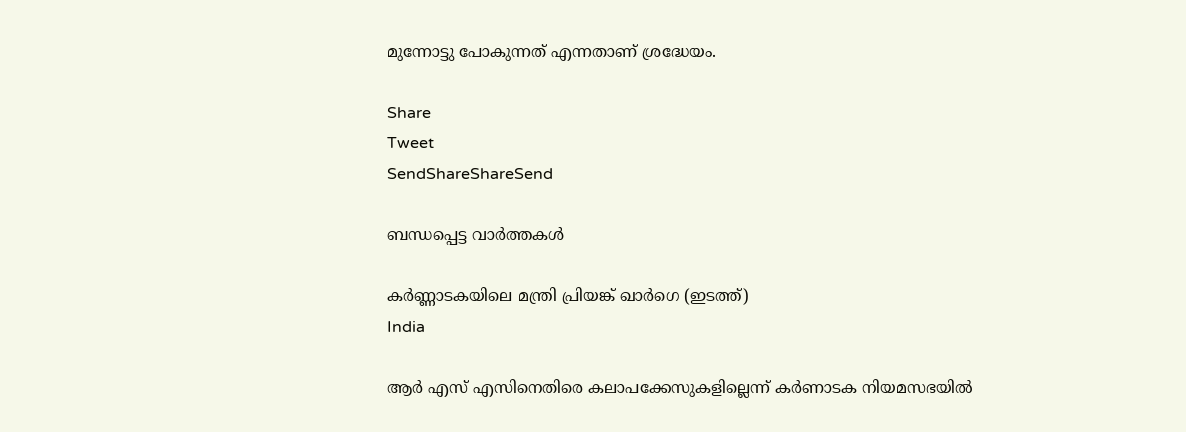മുന്നോട്ടു പോകുന്നത് എന്നതാണ് ശ്രദ്ധേയം.

Share
Tweet
SendShareShareSend

ബന്ധപ്പെട്ട വാര്‍ത്തകള്‍

കര്‍ണ്ണാടകയിലെ മന്ത്രി പ്രിയങ്ക് ഖാര്‍ഗെ (ഇടത്ത്)
India

ആർ എസ് എസിനെതിരെ കലാപക്കേസുകളില്ലെന്ന് കർണാടക നിയമസഭയിൽ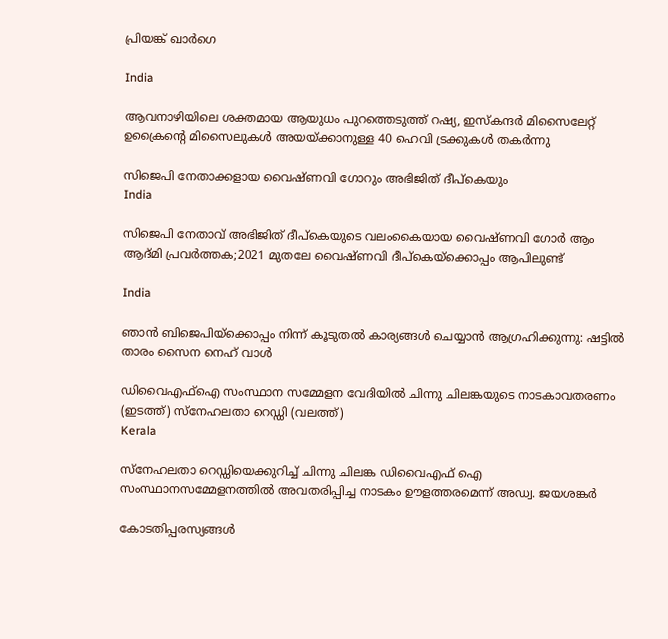പ്രിയങ്ക് ഖാർഗെ

India

ആവനാഴിയിലെ ശക്തമായ ആയുധം പുറത്തെടുത്ത് റഷ്യ, ഇസ്കന്ദര്‍ മിസൈലേറ്റ് ഉക്രൈന്റെ മിസൈലുകള്‍ അയയ്‌ക്കാനുള്ള 40 ഹെവി ട്രക്കുകള്‍ തകര്‍ന്നു

സിജെപി നേതാക്കളായ വൈഷ്ണവി ഗോറും അഭിജിത് ദീപ്കെയും
India

സിജെപി നേതാവ് അഭിജിത് ദീപ്കെയുടെ വലംകൈയായ വൈഷ്ണവി ഗോര്‍ ആം ആദ്മി പ്രവര്‍ത്തക;2021 മുതലേ വൈഷ്ണവി ദീപ്കെയ്‌ക്കൊപ്പം ആപിലുണ്ട്

India

ഞാന്‍ ബിജെപിയ്‌ക്കൊപ്പം നിന്ന് കൂടുതല്‍ കാര്യങ്ങള്‍ ചെയ്യാന്‍ ആഗ്രഹിക്കുന്നു: ഷട്ടില്‍ താരം സൈന നെഹ് വാള്‍

ഡിവൈഎഫ്ഐ സംസ്ഥാന സമ്മേളന വേദിയില്‍ ചിന്നു ചിലങ്കയുടെ നാടകാവതരണം (ഇടത്ത്) സ്നേഹലതാ റെഡ്ഡി (വലത്ത്)
Kerala

സ്നേഹലതാ റെഡ്ഡിയെക്കുറിച്ച് ചിന്നു ചിലങ്ക ഡിവൈഎഫ് ഐ സംസ്ഥാനസമ്മേളനത്തില്‍ അവതരിപ്പിച്ച നാടകം ഊളത്തരമെന്ന് അഡ്വ. ജയശങ്കര്‍

കോടതിപ്പരസ്യങ്ങള്‍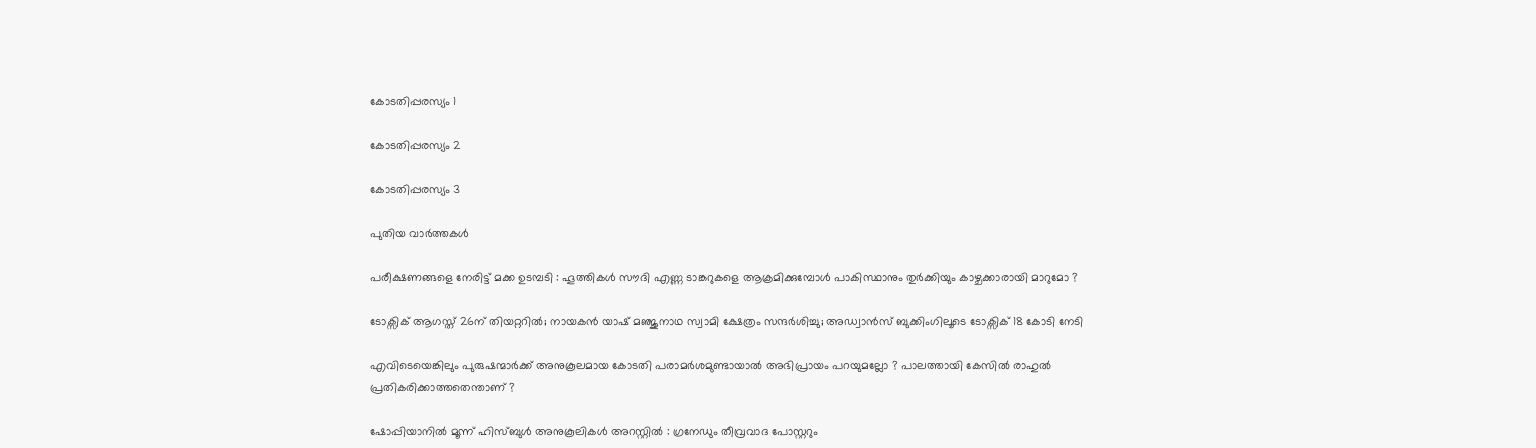കോടതിപ്പരസ്യം 1

കോടതിപ്പരസ്യം 2

കോടതിപ്പരസ്യം 3

പുതിയ വാര്‍ത്തകള്‍

പരീക്ഷണങ്ങളെ നേരിട്ട് മക്ക ഉടമ്പടി : ഹൂത്തികൾ സൗദി എണ്ണ ടാങ്കറുകളെ ആക്രമിക്കുമ്പോൾ പാകിസ്ഥാനും തുർക്കിയും കാഴ്ചക്കാരായി മാറുമോ ?

ടോക്സിക് ആഗസ്ത് 26ന് തിയറ്ററില്‍; നായകന്‍ യാഷ് മഞ്ജുനാഥ സ്വാമി ക്ഷേത്രം സന്ദർശിച്ചു; അഡ്വാന്‍സ് ബുക്കിംഗിലൂടെ ടോക്സിക് 18 കോടി നേടി

എവിടെയെങ്കിലും പുരുഷന്മാർക്ക് അനുകൂലമായ കോടതി പരാമർശമുണ്ടായാൽ അഭിപ്രായം പറയുമല്ലോ ? പാലത്തായി കേസിൽ രാഹുൽ പ്രതികരിക്കാത്തതെന്താണ് ?

ഷോപ്പിയാനിൽ മൂന്ന് ഹിസ്ബുൾ അനുകൂലികൾ അറസ്റ്റിൽ : ഗ്രനേഡും തീവ്രവാദ പോസ്റ്ററും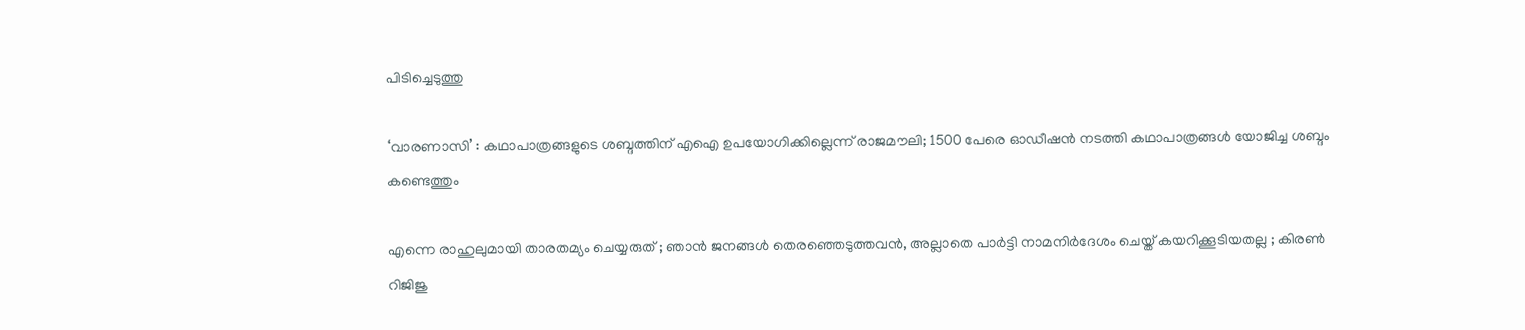പിടിച്ചെടുത്തു

‘വാരണാസി’ : കഥാപാത്രങ്ങളുടെ ശബ്ദത്തിന് എഐ ഉപയോഗിക്കില്ലെന്ന് രാജമൗലി; 1500 പേരെ ഓഡീഷന്‍ നടത്തി കഥാപാത്രങ്ങള്‍ യോജിച്ച ശബ്ദം കണ്ടെത്തും

എന്നെ രാഹുലുമായി താരതമ്യം ചെയ്യരുത് ; ഞാൻ ജനങ്ങൾ തെരഞ്ഞെടുത്തവൻ, അല്ലാതെ പാർട്ടി നാമനിർദേശം ചെയ്ത് കയറിക്കൂടിയതല്ല ; കിരൺ റിജിജു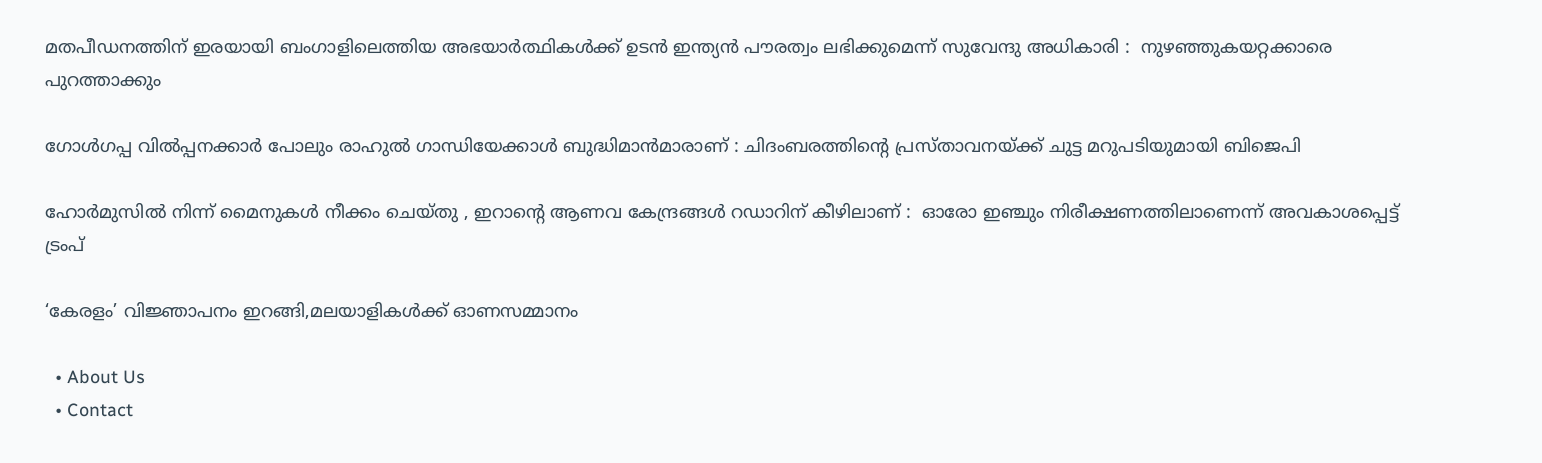മതപീഡനത്തിന് ഇരയായി ബംഗാളിലെത്തിയ അഭയാർത്ഥികൾക്ക് ഉടൻ ഇന്ത്യൻ പൗരത്വം ലഭിക്കുമെന്ന് സുവേന്ദു അധികാരി :  നുഴഞ്ഞുകയറ്റക്കാരെ പുറത്താക്കും

ഗോൾഗപ്പ വിൽപ്പനക്കാർ പോലും രാഹുൽ ഗാന്ധിയേക്കാൾ ബുദ്ധിമാൻമാരാണ് : ചിദംബരത്തിന്റെ പ്രസ്താവനയ്‌ക്ക് ചുട്ട മറുപടിയുമായി ബിജെപി

ഹോർമുസിൽ നിന്ന് മൈനുകൾ നീക്കം ചെയ്തു , ഇറാന്റെ ആണവ കേന്ദ്രങ്ങൾ റഡാറിന് കീഴിലാണ് :  ഓരോ ഇഞ്ചും നിരീക്ഷണത്തിലാണെന്ന് അവകാശപ്പെട്ട് ട്രംപ്

‘കേരളം’ വിജ്ഞാപനം ഇറങ്ങി,മലയാളികള്‍ക്ക് ഓണസമ്മാനം

  • About Us
  • Contact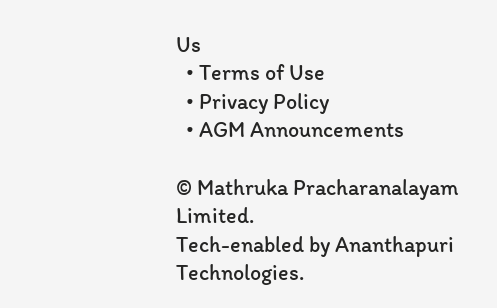Us
  • Terms of Use
  • Privacy Policy
  • AGM Announcements

© Mathruka Pracharanalayam Limited.
Tech-enabled by Ananthapuri Technologies.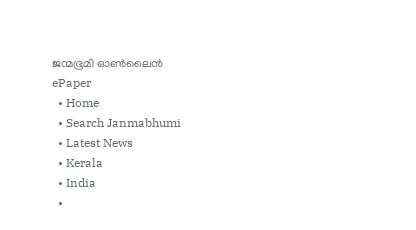ജന്മഭൂമി ഓണ്‍ലൈന്‍
ePaper
  • Home
  • Search Janmabhumi
  • Latest News
  • Kerala
  • India
  •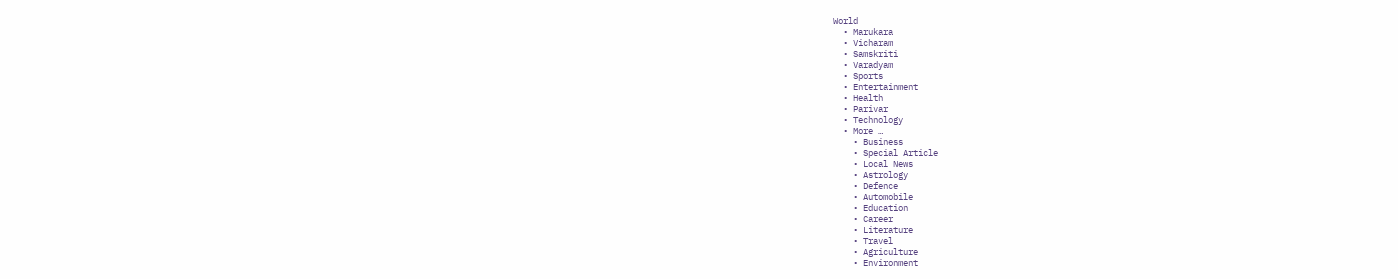World
  • Marukara
  • Vicharam
  • Samskriti
  • Varadyam
  • Sports
  • Entertainment
  • Health
  • Parivar
  • Technology
  • More …
    • Business
    • Special Article
    • Local News
    • Astrology
    • Defence
    • Automobile
    • Education
    • Career
    • Literature
    • Travel
    • Agriculture
    • Environment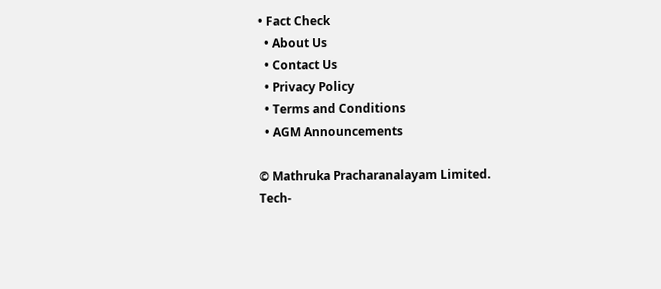• Fact Check
  • About Us
  • Contact Us
  • Privacy Policy
  • Terms and Conditions
  • AGM Announcements

© Mathruka Pracharanalayam Limited.
Tech-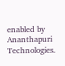enabled by Ananthapuri Technologies.